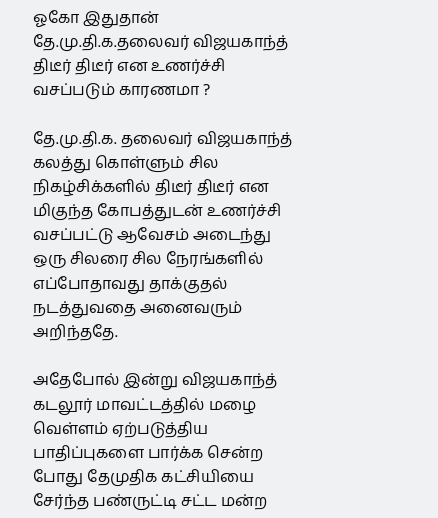ஓகோ இதுதான் தே.மு.தி.க.தலைவர் விஜயகாந்த் திடீர் திடீர் என உணர்ச்சி வசப்படும் காரணமா ?

தே.மு.தி.க. தலைவர் விஜயகாந்த் கலத்து கொள்ளும் சில நிகழ்சிக்களில் திடீர் திடீர் என மிகுந்த கோபத்துடன் உணர்ச்சி வசப்பட்டு ஆவேசம் அடைந்து ஒரு சிலரை சில நேரங்களில் எப்போதாவது தாக்குதல் நடத்துவதை அனைவரும் அறிந்ததே.

அதேபோல் இன்று விஜயகாந்த் கடலூர் மாவட்டத்தில் மழை வெள்ளம் ஏற்படுத்திய பாதிப்புகளை பார்க்க சென்ற போது தேமுதிக கட்சியியை சேர்ந்த பண்ருட்டி சட்ட மன்ற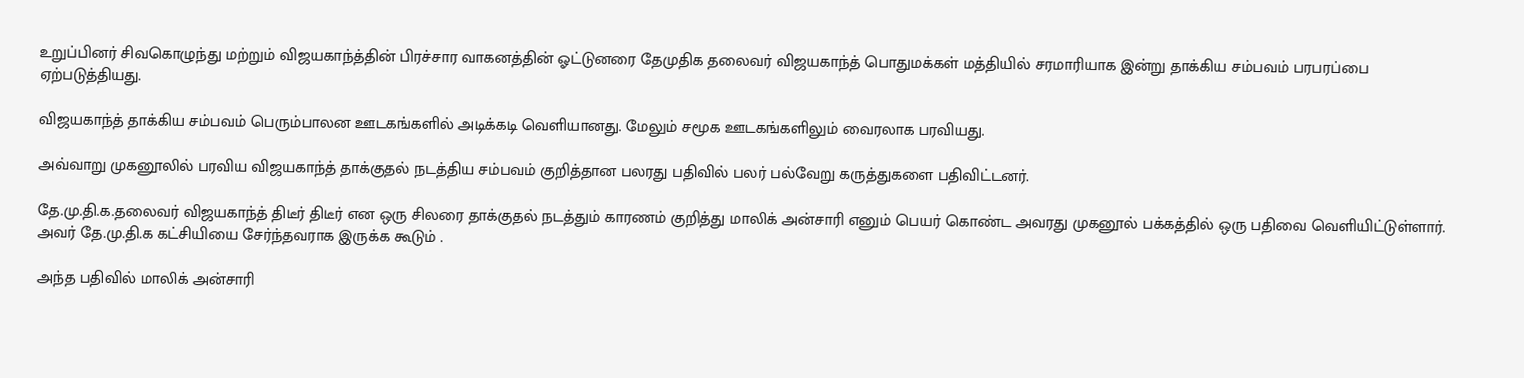உறுப்பினர் சிவகொழுந்து மற்றும் விஜயகாந்த்தின் பிரச்சார வாகனத்தின் ஓட்டுனரை தேமுதிக தலைவர் விஜயகாந்த் பொதுமக்கள் மத்தியில் சரமாரியாக இன்று தாக்கிய சம்பவம் பரபரப்பை ஏற்படுத்தியது.

விஜயகாந்த் தாக்கிய சம்பவம் பெரும்பாலன ஊடகங்களில் அடிக்கடி வெளியானது. மேலும் சமூக ஊடகங்களிலும் வைரலாக பரவியது.

அவ்வாறு முகனூலில் பரவிய விஜயகாந்த் தாக்குதல் நடத்திய சம்பவம் குறித்தான பலரது பதிவில் பலர் பல்வேறு கருத்துகளை பதிவிட்டனர்.

தே.மு.தி.க.தலைவர் விஜயகாந்த் திடீர் திடீர் என ஒரு சிலரை தாக்குதல் நடத்தும் காரணம் குறித்து மாலிக் அன்சாரி எனும் பெயர் கொண்ட அவரது முகனூல் பக்கத்தில் ஒரு பதிவை வெளியிட்டுள்ளார். அவர் தே.மு.தி.க கட்சியியை சேர்ந்தவராக இருக்க கூடும் .

அந்த பதிவில் மாலிக் அன்சாரி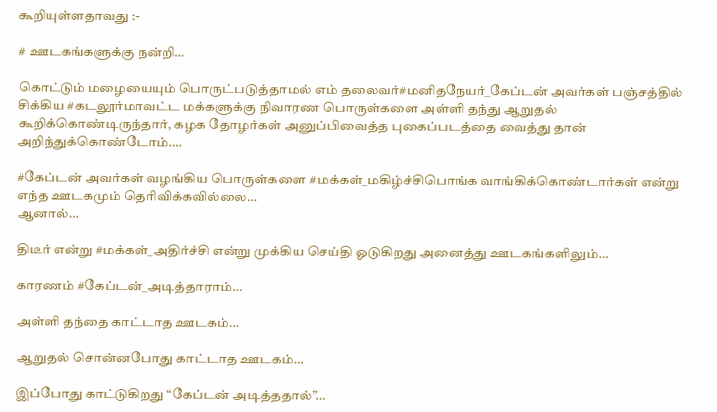கூறியுள்ளதாவது :-

# ஊடகங்களுக்கு நன்றி…

கொட்டும் மழையையும் பொருட்படுத்தாமல் எம் தலைவர்#மனிதநேயர்_கேப்டன் அவர்கள் பஞ்சத்தில் சிக்கிய #கடலூர்மாவட்ட மக்களுக்கு நிவாரண பொருள்களை அள்ளி தந்து ஆறுதல் கூறிக்கொண்டிருந்தார், கழக தோழர்கள் அனுப்பிவைத்த புகைப்படத்தை வைத்து தான் அறிந்துக்கொண்டோம்….

#கேப்டன் அவர்கள் வழங்கிய பொருள்களை #மக்கள்_மகிழ்ச்சிபொங்க வாங்கிக்கொண்டார்கள் என்று எந்த ஊடகமும் தெரிவிக்கவில்லை…
ஆனால்…

திடீர் என்று #மக்கள்_அதிர்ச்சி என்று முக்கிய செய்தி ஓடுகிறது அனைத்து ஊடகங்களிலும்…

காரணம் #கேப்டன்_அடித்தாராம்…

அள்ளி தந்தை காட்டாத ஊடகம்…

ஆறுதல் சொன்னபோது காட்டாத ஊடகம்…

இப்போது காட்டுகிறது “கேப்டன் அடித்ததால்”…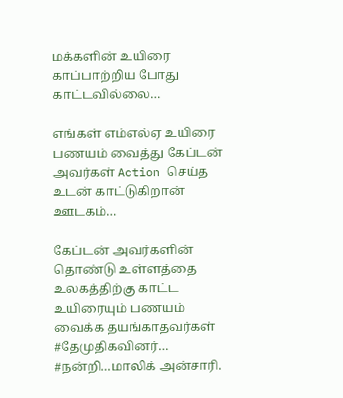மக்களின் உயிரை காப்பாற்றிய போது காட்டவில்லை…

எங்கள் எம்எல்ஏ உயிரை பணயம் வைத்து கேப்டன் அவர்கள் Action செய்த உடன் காட்டுகிறான் ஊடகம்…

கேப்டன் அவர்களின் தொண்டு உள்ளத்தை உலகத்திற்கு காட்ட உயிரையும் பணயம் வைக்க தயங்காதவர்கள் #தேமுதிகவினர்… #நன்றி…மாலிக் அன்சாரி.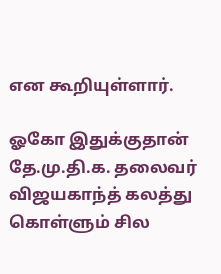என கூறியுள்ளார்.

ஓகோ இதுக்குதான் தே.மு.தி.க. தலைவர் விஜயகாந்த் கலத்து கொள்ளும் சில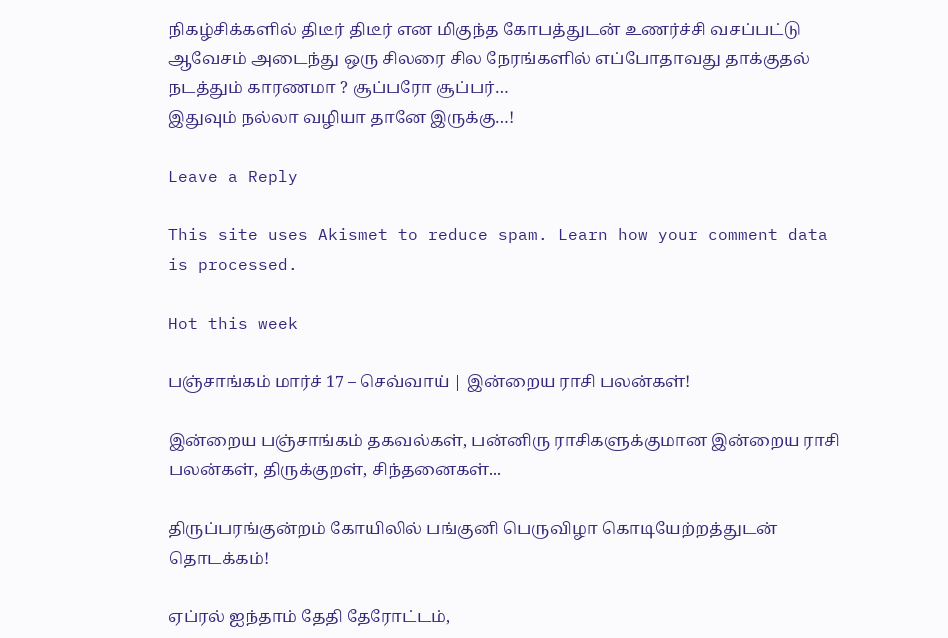நிகழ்சிக்களில் திடீர் திடீர் என மிகுந்த கோபத்துடன் உணர்ச்சி வசப்பட்டு ஆவேசம் அடைந்து ஒரு சிலரை சில நேரங்களில் எப்போதாவது தாக்குதல் நடத்தும் காரணமா ? சூப்பரோ சூப்பர்…
இதுவும் நல்லா வழியா தானே இருக்கு…!

Leave a Reply

This site uses Akismet to reduce spam. Learn how your comment data is processed.

Hot this week

பஞ்சாங்கம் மார்ச் 17 – செவ்வாய் | இன்றைய ராசி பலன்கள்!

இன்றைய பஞ்சாங்கம் தகவல்கள், பன்னிரு ராசிகளுக்குமான இன்றைய ராசி பலன்கள், திருக்குறள், சிந்தனைகள்...

திருப்பரங்குன்றம் கோயிலில் பங்குனி பெருவிழா கொடியேற்றத்துடன் தொடக்கம்!

ஏப்ரல் ஐந்தாம் தேதி தேரோட்டம்,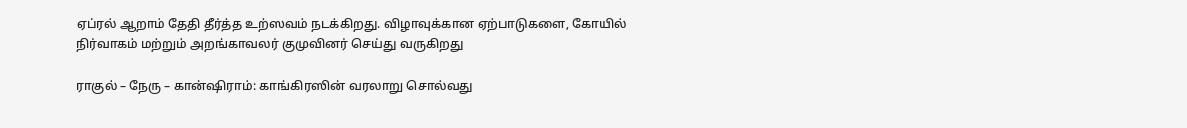ஏப்ரல் ஆறாம் தேதி தீர்த்த உற்ஸவம் நடக்கிறது. விழாவுக்கான ஏற்பாடுகளை, கோயில் நிர்வாகம் மற்றும் அறங்காவலர் குமுவினர் செய்து வருகிறது

ராகுல் – நேரு – கான்ஷிராம்: காங்கிரஸின் வரலாறு சொல்வது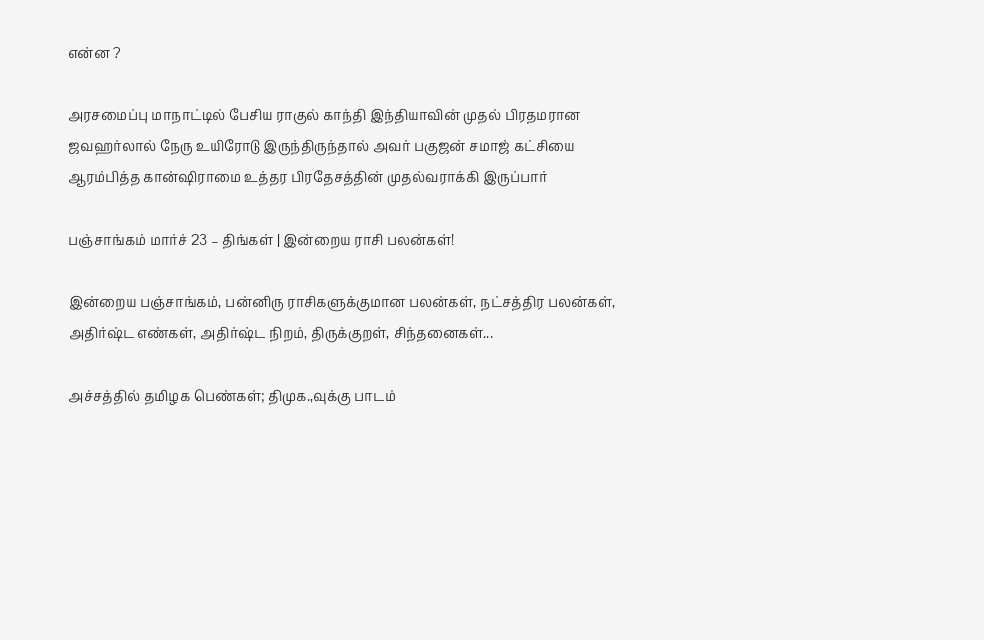என்ன ?

அரசமைப்பு மாநாட்டில் பேசிய ராகுல் காந்தி இந்தியாவின் முதல் பிரதமரான ஜவஹர்லால் நேரு உயிரோடு இருந்திருந்தால் அவர் பகுஜன் சமாஜ் கட்சியை ஆரம்பித்த கான்ஷிராமை உத்தர பிரதேசத்தின் முதல்வராக்கி இருப்பார்

பஞ்சாங்கம் மார்ச் 23 – திங்கள் | இன்றைய ராசி பலன்கள்!

இன்றைய பஞ்சாங்கம், பன்னிரு ராசிகளுக்குமான பலன்கள், நட்சத்திர பலன்கள், அதிர்ஷ்ட எண்கள், அதிர்ஷ்ட நிறம், திருக்குறள், சிந்தனைகள்...

அச்சத்தில் தமிழக பெண்கள்; திமுக.,வுக்கு பாடம்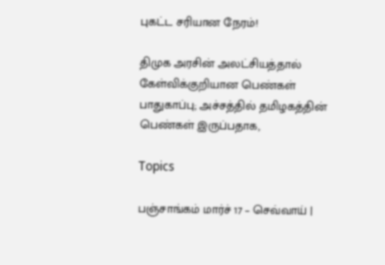புகட்ட சரியான நேரம்!

திமுக அரசின் அலட்சியத்தால் கேள்விக்குறியான பெண்கள் பாதுகாப்பு; அச்சத்தில் தமிழகத்தின் பெண்கள் இருப்பதாக,

Topics

பஞ்சாங்கம் மார்ச் 17 – செவ்வாய் |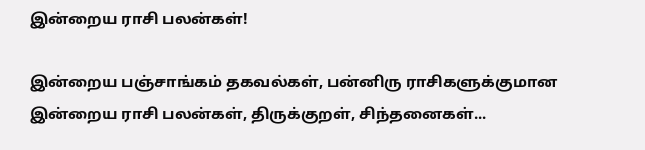இன்றைய ராசி பலன்கள்!

இன்றைய பஞ்சாங்கம் தகவல்கள், பன்னிரு ராசிகளுக்குமான இன்றைய ராசி பலன்கள், திருக்குறள், சிந்தனைகள்...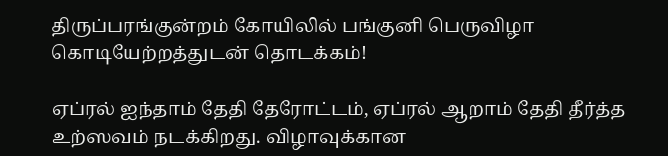திருப்பரங்குன்றம் கோயிலில் பங்குனி பெருவிழா கொடியேற்றத்துடன் தொடக்கம்!

ஏப்ரல் ஐந்தாம் தேதி தேரோட்டம், ஏப்ரல் ஆறாம் தேதி தீர்த்த உற்ஸவம் நடக்கிறது. விழாவுக்கான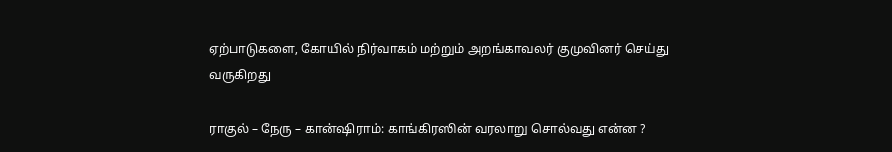ஏற்பாடுகளை, கோயில் நிர்வாகம் மற்றும் அறங்காவலர் குமுவினர் செய்து வருகிறது

ராகுல் – நேரு – கான்ஷிராம்: காங்கிரஸின் வரலாறு சொல்வது என்ன ?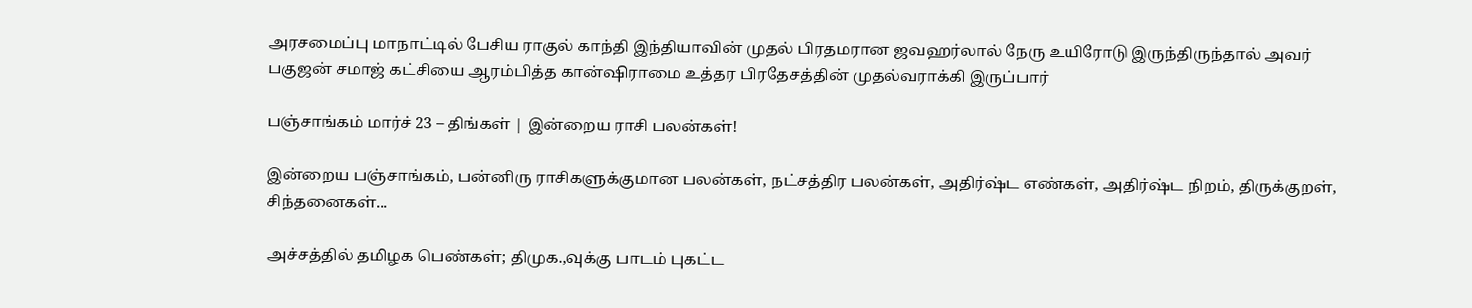அரசமைப்பு மாநாட்டில் பேசிய ராகுல் காந்தி இந்தியாவின் முதல் பிரதமரான ஜவஹர்லால் நேரு உயிரோடு இருந்திருந்தால் அவர் பகுஜன் சமாஜ் கட்சியை ஆரம்பித்த கான்ஷிராமை உத்தர பிரதேசத்தின் முதல்வராக்கி இருப்பார்

பஞ்சாங்கம் மார்ச் 23 – திங்கள் | இன்றைய ராசி பலன்கள்!

இன்றைய பஞ்சாங்கம், பன்னிரு ராசிகளுக்குமான பலன்கள், நட்சத்திர பலன்கள், அதிர்ஷ்ட எண்கள், அதிர்ஷ்ட நிறம், திருக்குறள், சிந்தனைகள்...

அச்சத்தில் தமிழக பெண்கள்; திமுக.,வுக்கு பாடம் புகட்ட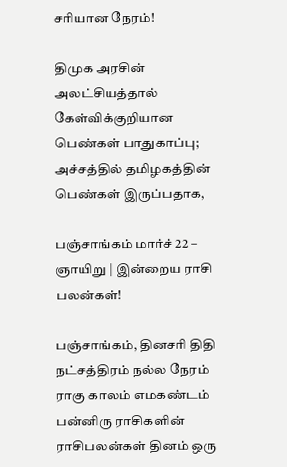சரியான நேரம்!

திமுக அரசின் அலட்சியத்தால் கேள்விக்குறியான பெண்கள் பாதுகாப்பு; அச்சத்தில் தமிழகத்தின் பெண்கள் இருப்பதாக,

பஞ்சாங்கம் மார்ச் 22 – ஞாயிறு | இன்றைய ராசி பலன்கள்!

பஞ்சாங்கம், தினசரி திதி நட்சத்திரம் நல்ல நேரம் ராகு காலம் எமகண்டம் பன்னிரு ராசிகளின் ராசிபலன்கள் தினம் ஒரு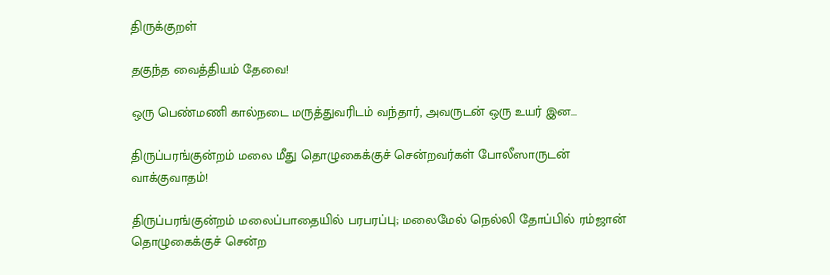திருக்குறள்

தகுந்த வைத்தியம் தேவை!

ஒரு பெண்மணி கால்நடை மருத்துவரிடம் வந்தார், அவருடன் ஒரு உயர் இன...

திருப்பரங்குன்றம் மலை மீது தொழுகைக்குச் சென்றவர்கள் போலீஸாருடன் வாக்குவாதம்!

திருப்பரங்குன்றம் மலைப்பாதையில் பரபரப்பு; மலைமேல் நெல்லி தோப்பில் ரம்ஜான் தொழுகைக்குச் சென்ற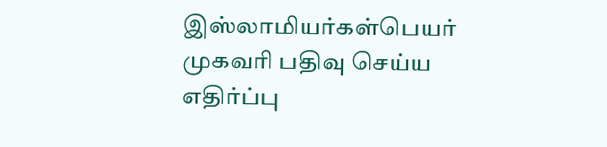இஸ்லாமியர்கள்பெயர் முகவரி பதிவு செய்ய எதிர்ப்பு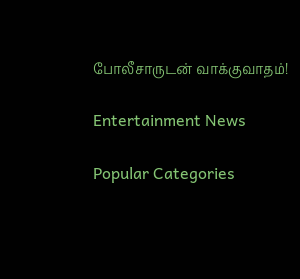போலீசாருடன் வாக்குவாதம்!

Entertainment News

Popular Categories